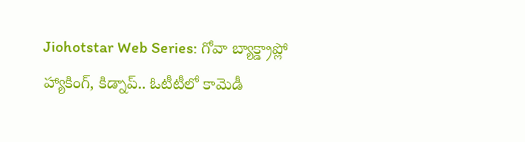Jiohotstar Web Series: గోవా బ్యాక్డ్రాప్లో హ్యాకింగ్, కిడ్నాప్.. ఓటీటీలో కామెడీ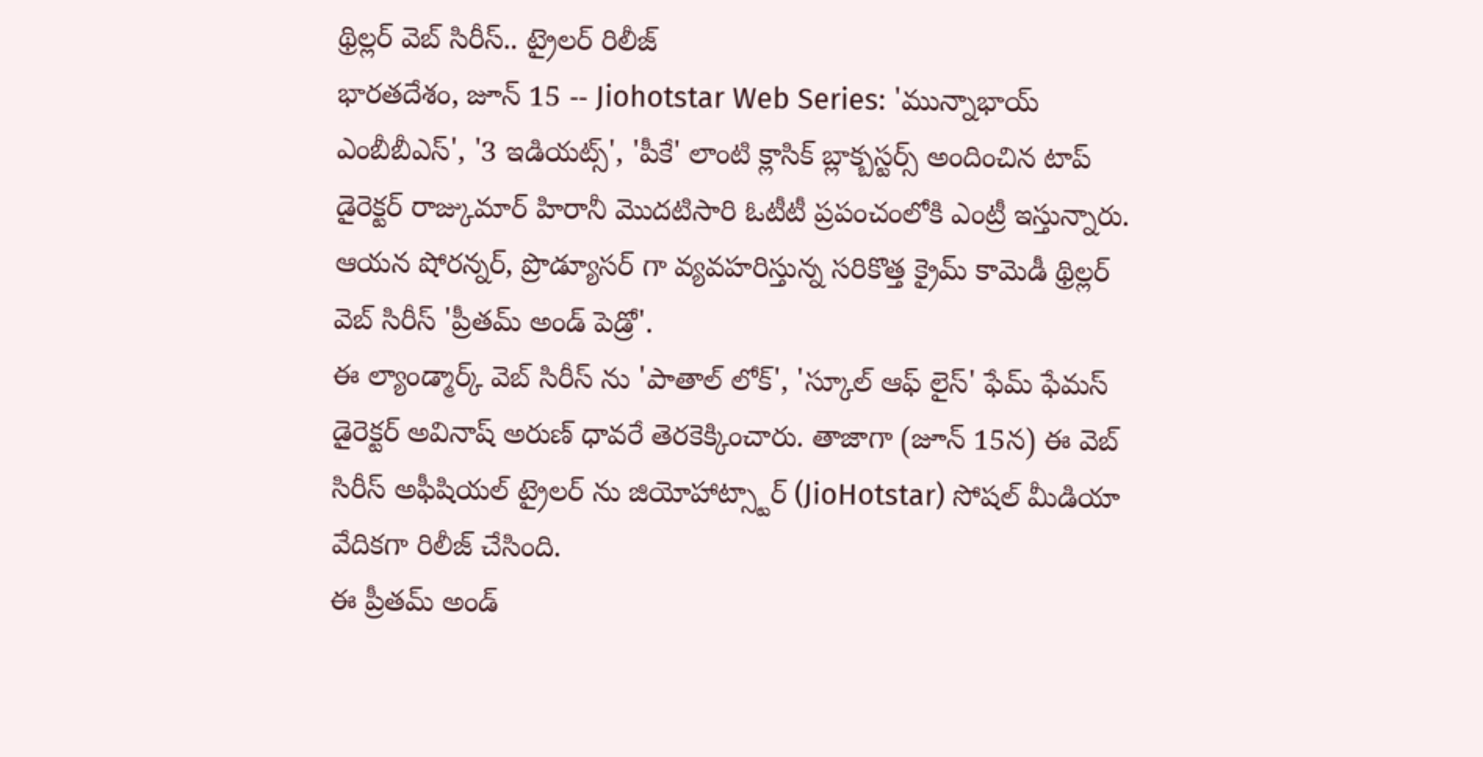థ్రిల్లర్ వెబ్ సిరీస్.. ట్రైలర్ రిలీజ్
భారతదేశం, జూన్ 15 -- Jiohotstar Web Series: 'మున్నాభాయ్ ఎంబీబీఎస్', '3 ఇడియట్స్', 'పీకే' లాంటి క్లాసిక్ బ్లాక్బస్టర్స్ అందించిన టాప్ డైరెక్టర్ రాజ్కుమార్ హిరానీ మొదటిసారి ఓటీటీ ప్రపంచంలోకి ఎంట్రీ ఇస్తున్నారు. ఆయన షోరన్నర్, ప్రొడ్యూసర్ గా వ్యవహరిస్తున్న సరికొత్త క్రైమ్ కామెడీ థ్రిల్లర్ వెబ్ సిరీస్ 'ప్రీతమ్ అండ్ పెడ్రో'.
ఈ ల్యాండ్మార్క్ వెబ్ సిరీస్ ను 'పాతాల్ లోక్', 'స్కూల్ ఆఫ్ లైస్' ఫేమ్ ఫేమస్ డైరెక్టర్ అవినాష్ అరుణ్ ధావరే తెరకెక్కించారు. తాజాగా (జూన్ 15న) ఈ వెబ్ సిరీస్ అఫీషియల్ ట్రైలర్ ను జియోహాట్స్టార్ (JioHotstar) సోషల్ మీడియా వేదికగా రిలీజ్ చేసింది.
ఈ ప్రీతమ్ అండ్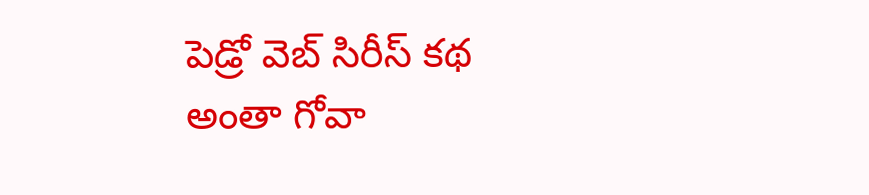పెడ్రో వెబ్ సిరీస్ కథ అంతా గోవా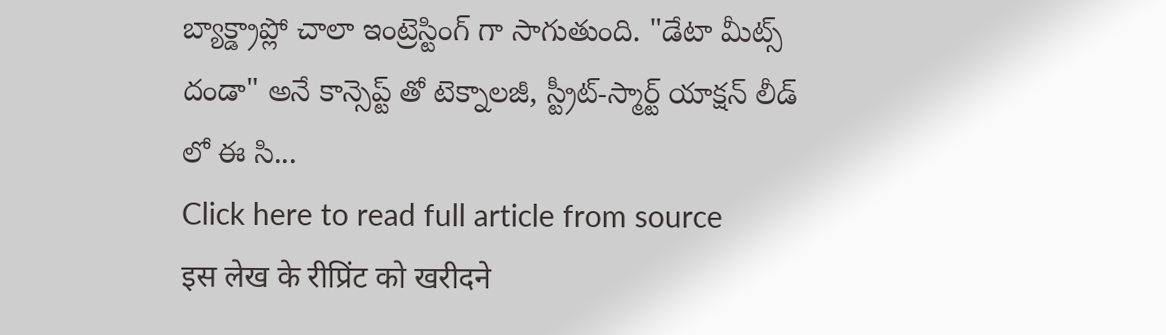బ్యాక్డ్రాప్లో చాలా ఇంట్రెస్టింగ్ గా సాగుతుంది. "డేటా మీట్స్ దండా" అనే కాన్సెప్ట్ తో టెక్నాలజీ, స్ట్రీట్-స్మార్ట్ యాక్షన్ లీడ్ లో ఈ సి...
Click here to read full article from source
इस लेख के रीप्रिंट को खरीदने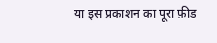या इस प्रकाशन का पूरा फ़ीड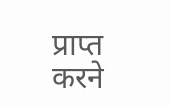प्राप्त करने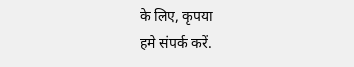के लिए, कृपया
हमे संपर्क करें.